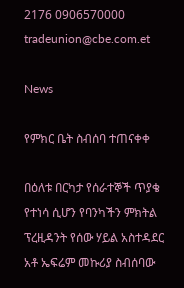2176 0906570000 tradeunion@cbe.com.et

News

የምክር ቤት ስብሰባ ተጠናቀቀ

በዕለቱ በርካታ የሰራተኞች ጥያቄ የተነሳ ሲሆን የባንካችን ምክትል ፕረዚዳንት የሰው ሃይል አስተዳደር አቶ ኤፍሬም መኩሪያ ስብሰባው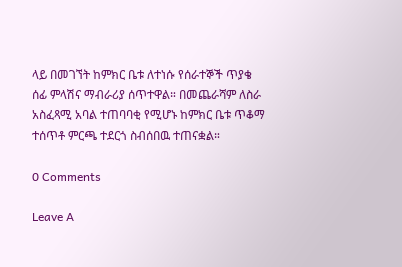ላይ በመገኘት ከምክር ቤቱ ለተነሱ የሰራተኞች ጥያቄ ሰፊ ምላሽና ማብራሪያ ሰጥተዋል። በመጨራሻም ለስራ አስፈጻሚ አባል ተጠባባቂ የሚሆኑ ከምክር ቤቱ ጥቆማ ተሰጥቶ ምርጫ ተደርጎ ስብሰበዉ ተጠናቋል።

0 Comments

Leave A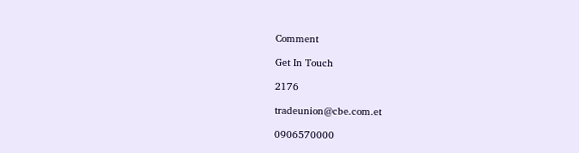Comment

Get In Touch

2176

tradeunion@cbe.com.et

0906570000